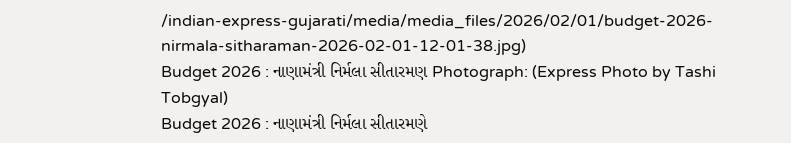/indian-express-gujarati/media/media_files/2026/02/01/budget-2026-nirmala-sitharaman-2026-02-01-12-01-38.jpg)
Budget 2026 : નાણામંત્રી નિર્મલા સીતારમણ Photograph: (Express Photo by Tashi Tobgyal)
Budget 2026 : નાણામંત્રી નિર્મલા સીતારમણે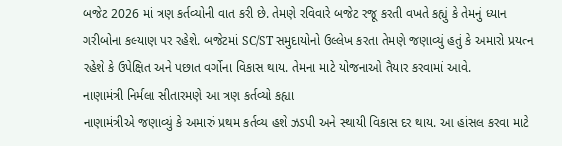બજેટ 2026 માં ત્રણ કર્તવ્યોની વાત કરી છે. તેમણે રવિવારે બજેટ રજૂ કરતી વખતે કહ્યું કે તેમનું ધ્યાન ગરીબોના કલ્યાણ પર રહેશે. બજેટમાં SC/ST સમુદાયોનો ઉલ્લેખ કરતા તેમણે જણાવ્યું હતું કે અમારો પ્રયત્ન રહેશે કે ઉપેક્ષિત અને પછાત વર્ગોના વિકાસ થાય. તેમના માટે યોજનાઓ તૈયાર કરવામાં આવે.
નાણામંત્રી નિર્મલા સીતારમણે આ ત્રણ કર્તવ્યો કહ્યા
નાણામંત્રીએ જણાવ્યું કે અમારું પ્રથમ કર્તવ્ય હશે ઝડપી અને સ્થાયી વિકાસ દર થાય. આ હાંસલ કરવા માટે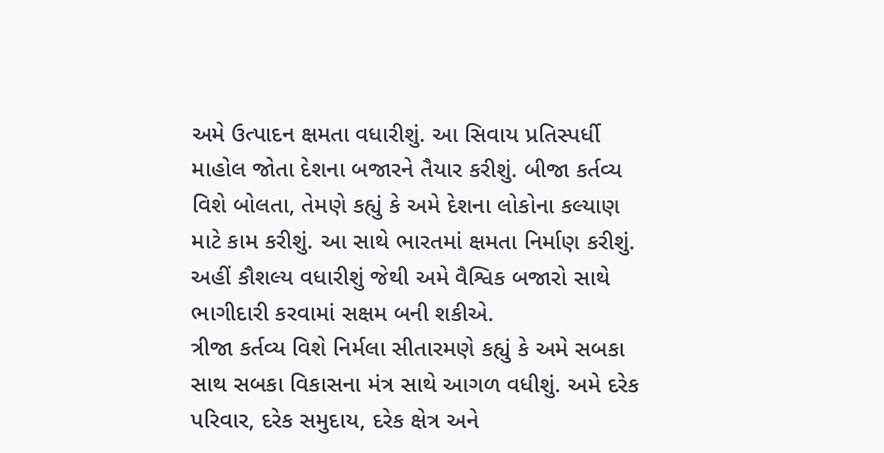અમે ઉત્પાદન ક્ષમતા વધારીશું. આ સિવાય પ્રતિસ્પર્ધી માહોલ જોતા દેશના બજારને તૈયાર કરીશું. બીજા કર્તવ્ય વિશે બોલતા, તેમણે કહ્યું કે અમે દેશના લોકોના કલ્યાણ માટે કામ કરીશું. આ સાથે ભારતમાં ક્ષમતા નિર્માણ કરીશું. અહીં કૌશલ્ય વધારીશું જેથી અમે વૈશ્વિક બજારો સાથે ભાગીદારી કરવામાં સક્ષમ બની શકીએ.
ત્રીજા કર્તવ્ય વિશે નિર્મલા સીતારમણે કહ્યું કે અમે સબકા સાથ સબકા વિકાસના મંત્ર સાથે આગળ વધીશું. અમે દરેક પરિવાર, દરેક સમુદાય, દરેક ક્ષેત્ર અને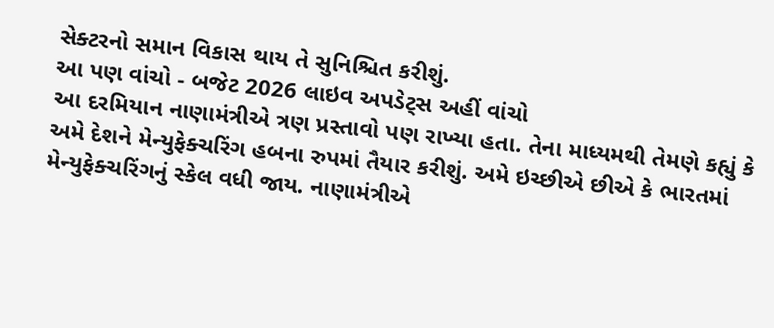સેક્ટરનો સમાન વિકાસ થાય તે સુનિશ્ચિત કરીશું.
આ પણ વાંચો - બજેટ 2026 લાઇવ અપડેટ્સ અહીં વાંચો
આ દરમિયાન નાણામંત્રીએ ત્રણ પ્રસ્તાવો પણ રાખ્યા હતા. તેના માધ્યમથી તેમણે કહ્યું કે અમે દેશને મેન્યુફેક્ચરિંગ હબના રુપમાં તૈયાર કરીશું. અમે ઇચ્છીએ છીએ કે ભારતમાં મેન્યુફેક્ચરિંગનું સ્કેલ વધી જાય. નાણામંત્રીએ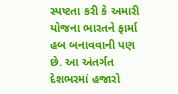સ્પષ્ટતા કરી કે અમારી યોજના ભારતને ફાર્મા હબ બનાવવાની પણ છે. આ અંતર્ગત દેશભરમાં હજારો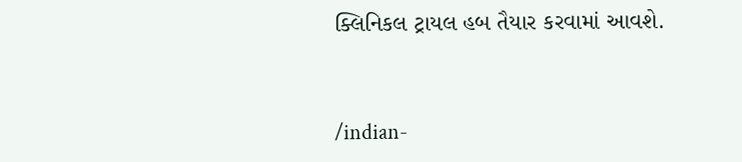ક્લિનિકલ ટ્રાયલ હબ તૈયાર કરવામાં આવશે.


/indian-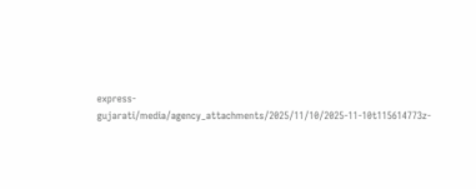express-gujarati/media/agency_attachments/2025/11/10/2025-11-10t115614773z-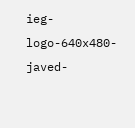ieg-logo-640x480-javed-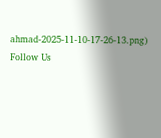ahmad-2025-11-10-17-26-13.png)
Follow Us